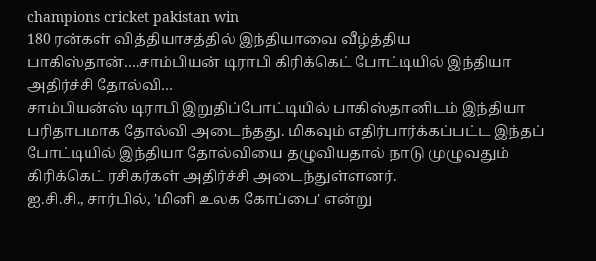champions cricket pakistan win
180 ரன்கள் வித்தியாசத்தில் இந்தியாவை வீழ்த்திய பாகிஸ்தான்….சாம்பியன் டிராபி கிரிக்கெட் போட்டியில் இந்தியா அதிர்ச்சி தோல்வி…
சாம்பியன்ஸ் டிராபி இறுதிப்போட்டியில் பாகிஸ்தானிடம் இந்தியா பரிதாபமாக தோல்வி அடைந்தது. மிகவும் எதிர்பார்க்கப்பட்ட இந்தப் போட்டியில் இந்தியா தோல்வியை தழுவியதால் நாடு முழுவதும் கிரிக்கெட் ரசிகர்கள் அதிர்ச்சி அடைந்துள்ளனர்.
ஐ.சி.சி., சார்பில், 'மினி உலக கோப்பை' என்று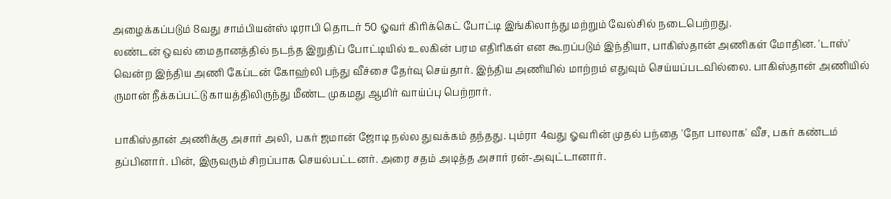அழைக்கப்படும் 8வது சாம்பியன்ஸ் டிராபி தொடர் 50 ஓவர் கிரிக்கெட் போட்டி இங்கிலாந்து மற்றும் வேல்சில் நடைபெற்றது.
லண்டன் ஒவல் மைதானத்தில் நடந்த இறுதிப் போட்டியில் உலகின் பரம எதிரிகள் என கூறப்படும் இந்தியா, பாகிஸ்தான் அணிகள் மோதின. 'டாஸ்' வென்ற இந்திய அணி கேப்டன் கோஹ்லி பந்து வீச்சை தேர்வு செய்தார். இந்திய அணியில் மாற்றம் எதுவும் செய்யப்படவில்லை. பாகிஸ்தான் அணியில் ருமான் நீக்கப்பட்டு காயத்திலிருந்து மீண்ட முகமது ஆமிர் வாய்ப்பு பெற்றார்.

பாகிஸ்தான் அணிக்கு அசார் அலி, பகர் ஜமான் ஜோடி நல்ல துவக்கம் தந்தது. பும்ரா 4வது ஓவரின் முதல் பந்தை 'நோ பாலாக' வீச, பகர் கண்டம் தப்பினார். பின், இருவரும் சிறப்பாக செயல்பட்டனர். அரை சதம் அடித்த அசார் ரன்-அவுட்டானார்.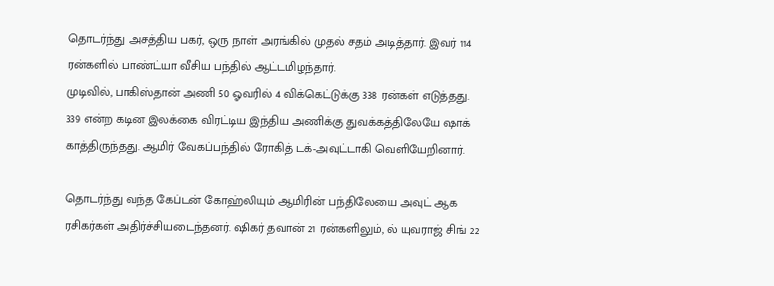தொடர்ந்து அசத்திய பகர், ஒரு நாள் அரங்கில் முதல் சதம் அடித்தார். இவர் 114 ரன்களில் பாண்ட்யா வீசிய பந்தில் ஆட்டமிழந்தார்.
முடிவில், பாகிஸ்தான் அணி 50 ஓவரில் 4 விக்கெட்டுக்கு 338 ரன்கள் எடுத்தது.
339 என்ற கடின இலக்கை விரட்டிய இந்திய அணிக்கு துவக்கத்திலேயே ஷாக் காத்திருந்தது. ஆமிர் வேகப்பந்தில் ரோகித் டக்-அவுட்டாகி வெளியேறினார்.

தொடர்ந்து வந்த கேப்டன் கோஹ்லியும் ஆமிரின் பந்திலேயை அவுட் ஆக ரசிகர்கள் அதிர்ச்சியடைந்தனர். ஷிகர் தவான் 21 ரன்களிலும், ல் யுவராஜ் சிங் 22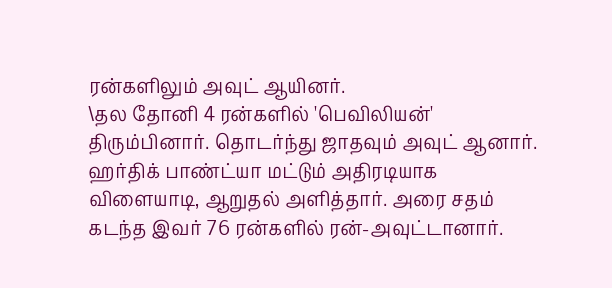ரன்களிலும் அவுட் ஆயினர்.
\தல தோனி 4 ரன்களில் 'பெவிலியன்' திரும்பினார். தொடர்ந்து ஜாதவும் அவுட் ஆனார்.
ஹர்திக் பாண்ட்யா மட்டும் அதிரடியாக விளையாடி, ஆறுதல் அளித்தார். அரை சதம் கடந்த இவர் 76 ரன்களில் ரன்-அவுட்டானார்.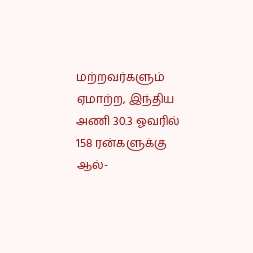மற்றவர்களும் ஏமாற்ற, இந்திய அணி 30.3 ஓவரில் 158 ரன்களுக்கு ஆல்-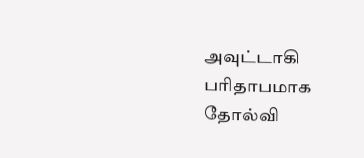அவுட்டாகி பரிதாபமாக தோல்வி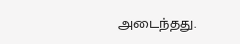அடைந்தது.